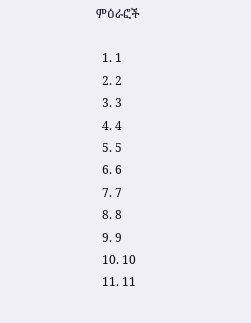ምዕራፎች

  1. 1
  2. 2
  3. 3
  4. 4
  5. 5
  6. 6
  7. 7
  8. 8
  9. 9
  10. 10
  11. 11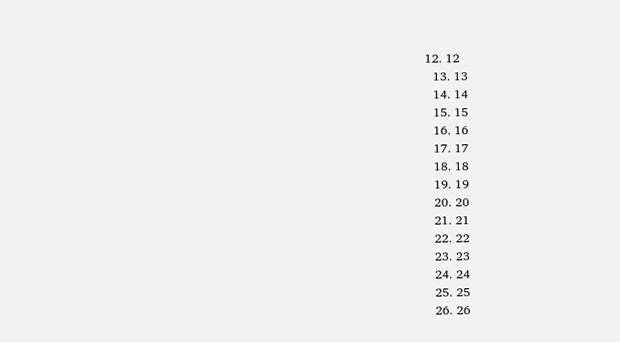12. 12
  13. 13
  14. 14
  15. 15
  16. 16
  17. 17
  18. 18
  19. 19
  20. 20
  21. 21
  22. 22
  23. 23
  24. 24
  25. 25
  26. 26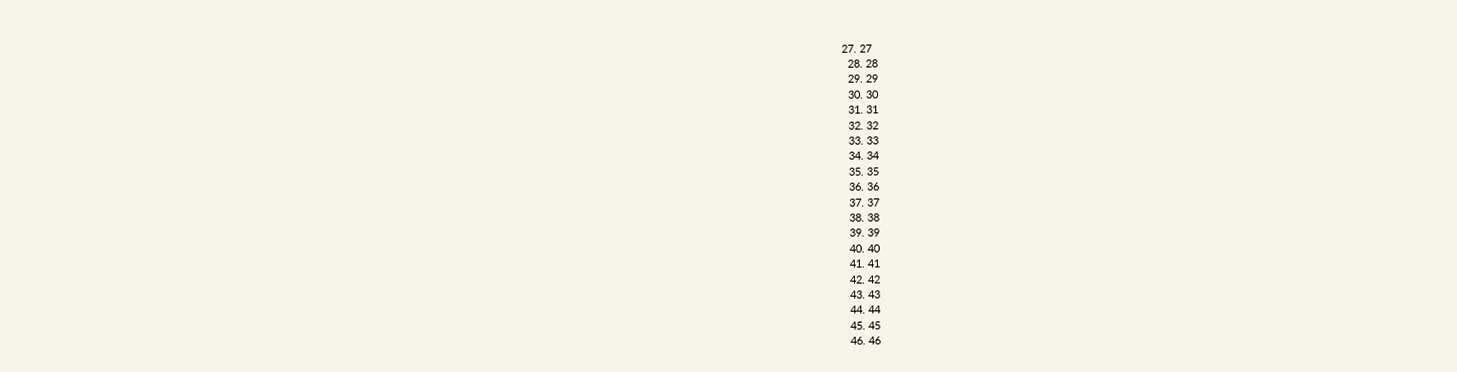27. 27
  28. 28
  29. 29
  30. 30
  31. 31
  32. 32
  33. 33
  34. 34
  35. 35
  36. 36
  37. 37
  38. 38
  39. 39
  40. 40
  41. 41
  42. 42
  43. 43
  44. 44
  45. 45
  46. 46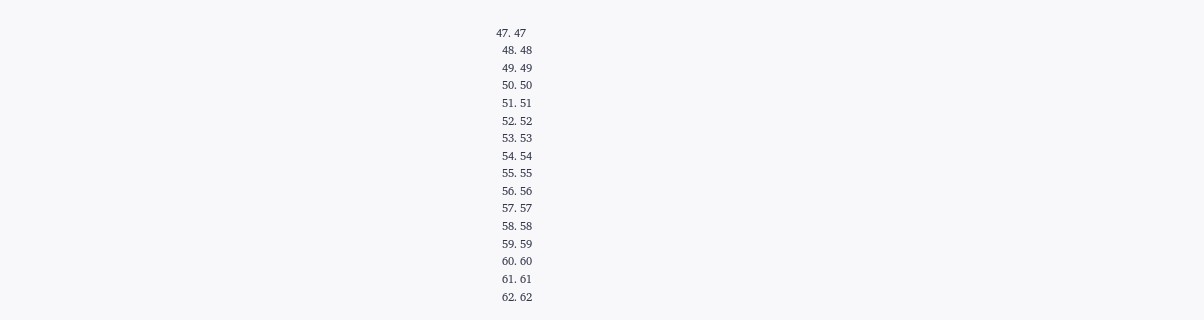47. 47
  48. 48
  49. 49
  50. 50
  51. 51
  52. 52
  53. 53
  54. 54
  55. 55
  56. 56
  57. 57
  58. 58
  59. 59
  60. 60
  61. 61
  62. 62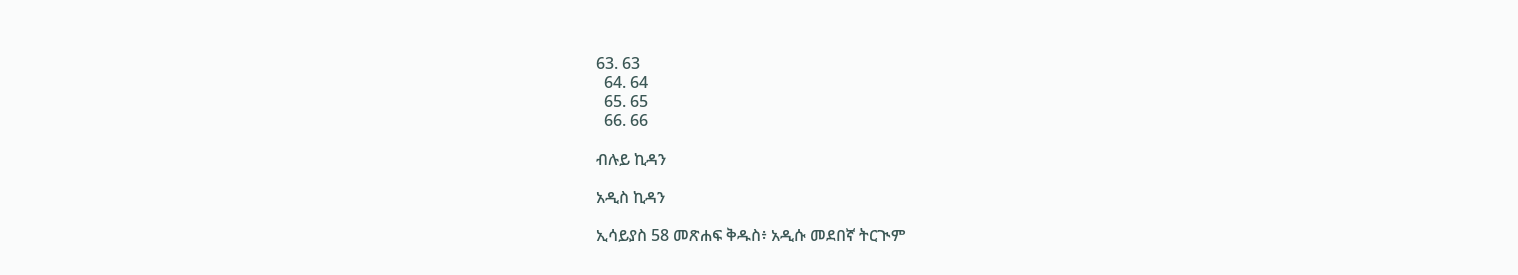63. 63
  64. 64
  65. 65
  66. 66

ብሉይ ኪዳን

አዲስ ኪዳን

ኢሳይያስ 58 መጽሐፍ ቅዱስ፥ አዲሱ መደበኛ ትርጒም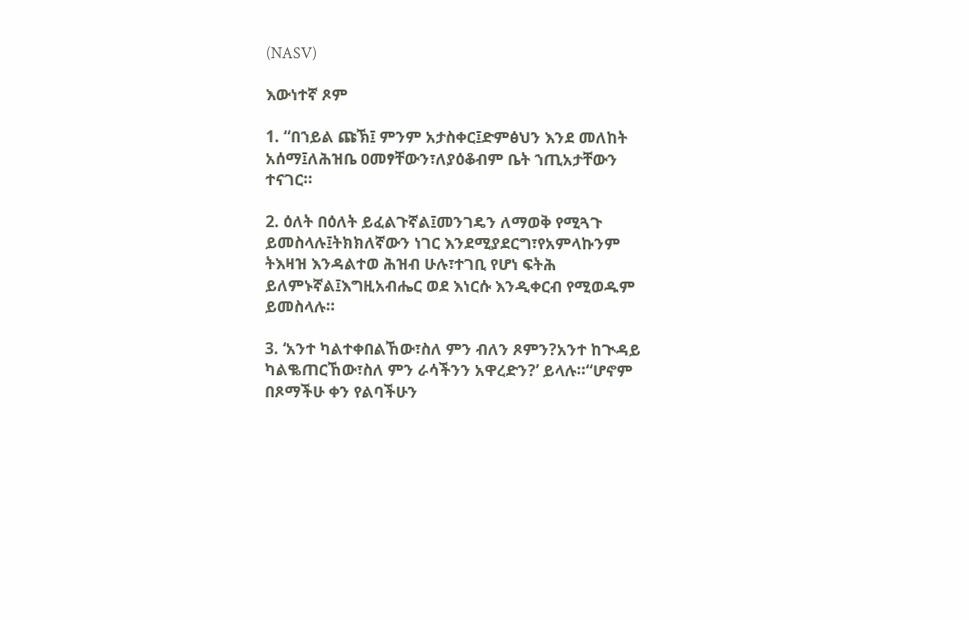(NASV)

እውነተኛ ጾም

1. “በኀይል ጩኽ፤ ምንም አታስቀር፤ድምፅህን እንደ መለከት አሰማ፤ለሕዝቤ ዐመፃቸውን፣ለያዕቆብም ቤት ኀጢአታቸውን ተናገር።

2. ዕለት በዕለት ይፈልጉኛል፤መንገዴን ለማወቅ የሚጓጉ ይመስላሉ፤ትክክለኛውን ነገር እንደሚያደርግ፣የአምላኩንም ትእዛዝ እንዳልተወ ሕዝብ ሁሉ፣ተገቢ የሆነ ፍትሕ ይለምኑኛል፤እግዚአብሔር ወደ እነርሱ እንዲቀርብ የሚወዱም ይመስላሉ።

3. ‘አንተ ካልተቀበልኸው፣ስለ ምን ብለን ጾምን?አንተ ከጒዳይ ካልቈጠርኸው፣ስለ ምን ራሳችንን አዋረድን?’ ይላሉ።“ሆኖም በጾማችሁ ቀን የልባችሁን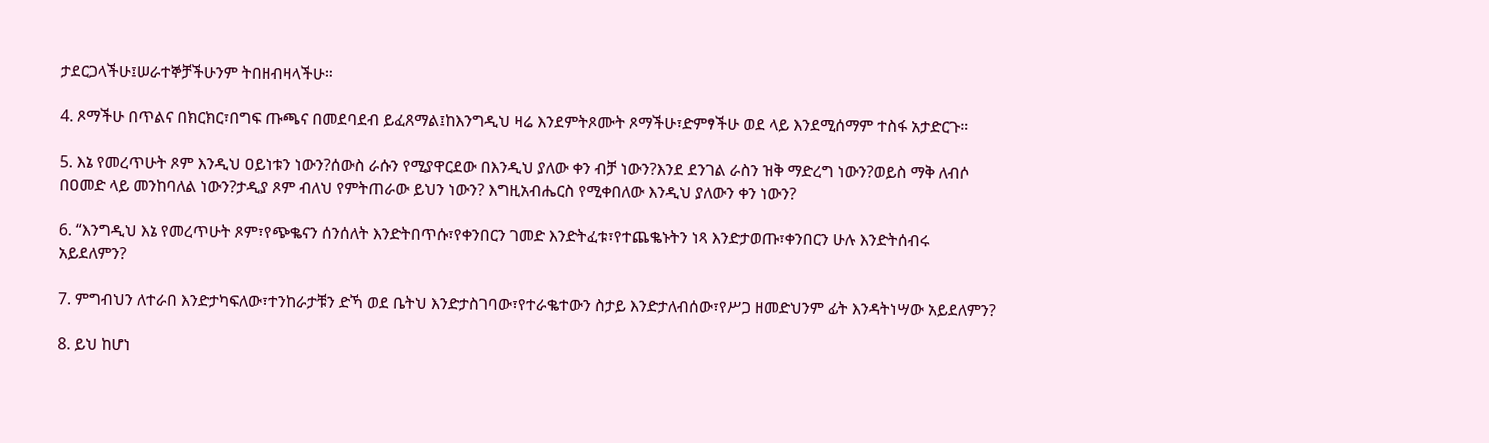ታደርጋላችሁ፤ሠራተኞቻችሁንም ትበዘብዛላችሁ።

4. ጾማችሁ በጥልና በክርክር፣በግፍ ጡጫና በመደባደብ ይፈጸማል፤ከእንግዲህ ዛሬ እንደምትጾሙት ጾማችሁ፣ድምፃችሁ ወደ ላይ እንደሚሰማም ተስፋ አታድርጉ።

5. እኔ የመረጥሁት ጾም እንዲህ ዐይነቱን ነውን?ሰውስ ራሱን የሚያዋርደው በእንዲህ ያለው ቀን ብቻ ነውን?እንደ ደንገል ራስን ዝቅ ማድረግ ነውን?ወይስ ማቅ ለብሶ በዐመድ ላይ መንከባለል ነውን?ታዲያ ጾም ብለህ የምትጠራው ይህን ነውን? እግዚአብሔርስ የሚቀበለው እንዲህ ያለውን ቀን ነውን?

6. “እንግዲህ እኔ የመረጥሁት ጾም፣የጭቈናን ሰንሰለት እንድትበጥሱ፣የቀንበርን ገመድ እንድትፈቱ፣የተጨቈኑትን ነጻ እንድታወጡ፣ቀንበርን ሁሉ እንድትሰብሩ አይደለምን?

7. ምግብህን ለተራበ እንድታካፍለው፣ተንከራታቹን ድኻ ወደ ቤትህ እንድታስገባው፣የተራቈተውን ስታይ እንድታለብሰው፣የሥጋ ዘመድህንም ፊት እንዳትነሣው አይደለምን?

8. ይህ ከሆነ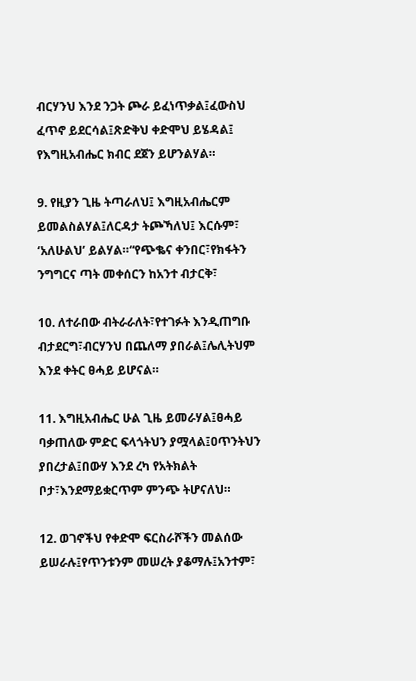ብርሃንህ እንደ ንጋት ጮራ ይፈነጥቃል፤ፈውስህ ፈጥኖ ይደርሳል፤ጽድቅህ ቀድሞህ ይሄዳል፤ የእግዚአብሔር ክብር ደጀን ይሆንልሃል።

9. የዚያን ጊዜ ትጣራለህ፤ እግዚአብሔርም ይመልስልሃል፤ለርዳታ ትጮኻለህ፤ እርሱም፣ ‘አለሁልህ’ ይልሃል።“የጭቈና ቀንበር፣የክፋትን ንግግርና ጣት መቀሰርን ከአንተ ብታርቅ፣

10. ለተራበው ብትራራለት፣የተገፉት እንዲጠግቡ ብታደርግ፣ብርሃንህ በጨለማ ያበራል፤ሌሊትህም እንደ ቀትር ፀሓይ ይሆናል።

11. እግዚአብሔር ሁል ጊዜ ይመራሃል፤ፀሓይ ባቃጠለው ምድር ፍላጎትህን ያሟላል፤ዐጥንትህን ያበረታል፤በውሃ እንደ ረካ የአትክልት ቦታ፣እንደማይቋርጥም ምንጭ ትሆናለህ።

12. ወገኖችህ የቀድሞ ፍርስራሾችን መልሰው ይሠራሉ፤የጥንቱንም መሠረት ያቆማሉ፤አንተም፣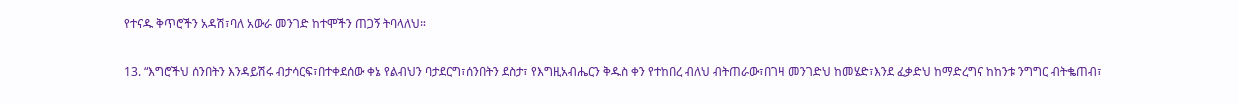የተናዱ ቅጥሮችን አዳሽ፣ባለ አውራ መንገድ ከተሞችን ጠጋኝ ትባላለህ።

13. “እግሮችህ ሰንበትን እንዳይሽሩ ብታሳርፍ፣በተቀደሰው ቀኔ የልብህን ባታደርግ፣ሰንበትን ደስታ፣ የእግዚአብሔርን ቅዱስ ቀን የተከበረ ብለህ ብትጠራው፣በገዛ መንገድህ ከመሄድ፣እንደ ፈቃድህ ከማድረግና ከከንቱ ንግግር ብትቈጠብ፣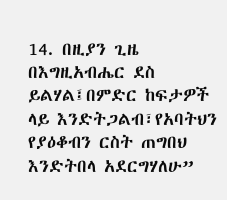14. በዚያን ጊዜ በእግዚአብሔር ደስ ይልሃል፤በምድር ከፍታዎች ላይ እንድትጋልብ፣የአባትህን የያዕቆብን ርስት ጠግበህ እንድትበላ አደርግሃለሁ”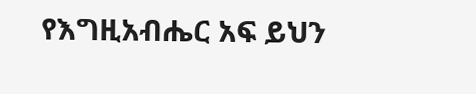የእግዚአብሔር አፍ ይህን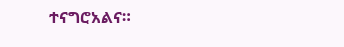ተናግሮአልና።